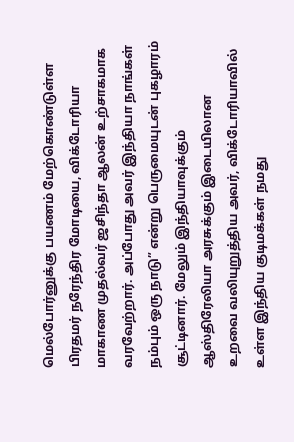மெல்போர்னுக்கு பயணம் மேற்கொண்டுள்ள பிரதமர் நரேந்திர மோடியை, விக்டோரியா மாகாண முதல்வர் ஜசிந்தா ஆலன் உற்சாகமாக வரவேற்றார். அப்போது அவர் இந்தியா நாங்கள் நம்பும் ஒரு நாடு” என்று பெருமையுடன் புகழாரம் சூட்டினார். மேலும் இந்தியாவுக்கும் ஆஸ்திரேலியா அரசுக்கும் இடையிலான உறவை வலியுறுத்திய அவர், விக்டோரியாவில் உள்ள இந்திய குடிமக்கள் நமது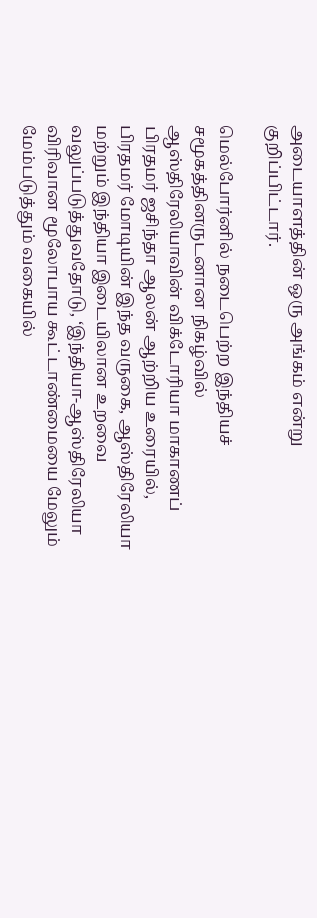அடையாளத்தின் ஒரு அங்கம் என்று குறிப்பிட்டார்.

மெல்போர்னில் நடைபெற்ற இந்தியச் சமூகத்தினருடனான நிகழ்வில் ஆஸ்திரேலியாவின் விக்டோரியா மாகாணப் பிரதமர் ஜசிந்தா ஆலன் ஆற்றிய உரையில், பிரதமர் மோடியின் இந்த வருகை, ஆஸ்திரேலியா மற்றும் இந்தியா இடையிலான உறவை வலுப்படுத்துவதோடு, ‘இந்தியா-ஆஸ்திரேலியா விரிவான மூலோபாய கூட்டாண்மையை மேலும் மேம்படுத்தும் வகையில்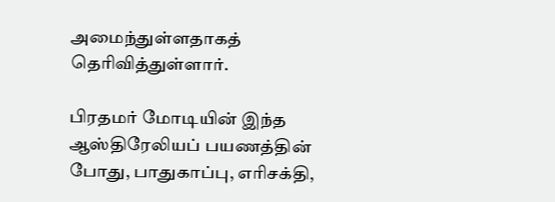அமைந்துள்ளதாகத் தெரிவித்துள்ளார்.

பிரதமர் மோடியின் இந்த ஆஸ்திரேலியப் பயணத்தின் போது, பாதுகாப்பு, எரிசக்தி,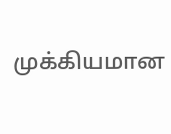முக்கியமான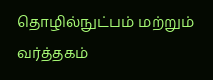தொழில்நுட்பம் மற்றும் வர்த்தகம்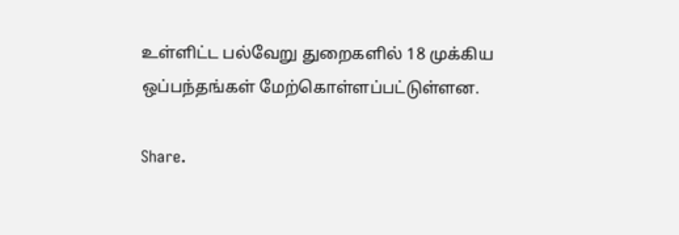உள்ளிட்ட பல்வேறு துறைகளில் 18 முக்கிய ஒப்பந்தங்கள் மேற்கொள்ளப்பட்டுள்ளன.

Share.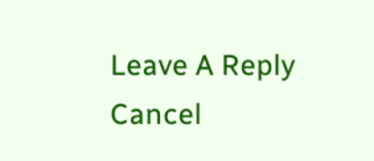Leave A Reply Cancel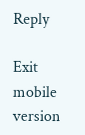Reply

Exit mobile version